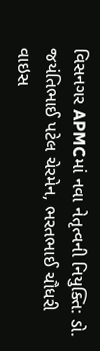વિસનગર APMCમાં નવા નેતૃત્વની નિયુક્તિ: ડો. જયંતિભાઈ પટેલ ચેરમેન, ભરતભાઈ ચૌધરી વાઇસ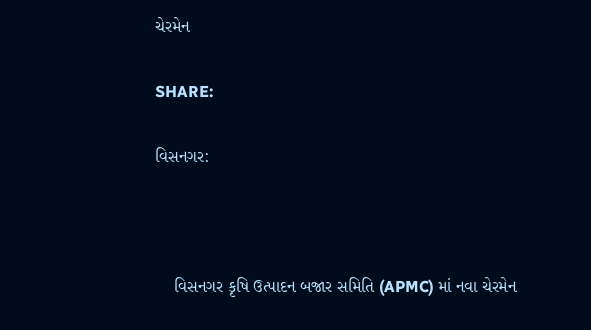ચેરમેન

SHARE:

વિસનગર:



    વિસનગર કૃષિ ઉત્પાદન બજાર સમિતિ (APMC) માં નવા ચેરમેન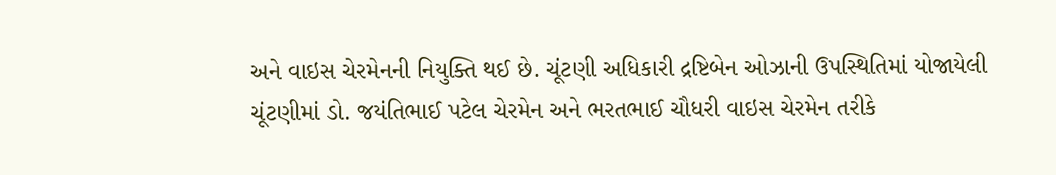અને વાઇસ ચેરમેનની નિયુક્તિ થઈ છે. ચૂંટણી અધિકારી દ્રષ્ટિબેન ઓઝાની ઉપસ્થિતિમાં યોજાયેલી ચૂંટણીમાં ડો. જયંતિભાઈ પટેલ ચેરમેન અને ભરતભાઈ ચૌધરી વાઇસ ચેરમેન તરીકે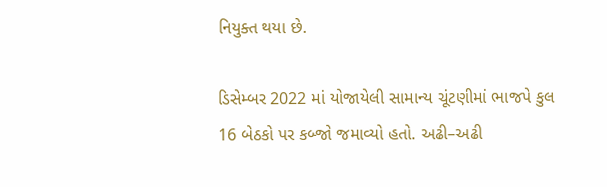નિયુક્ત થયા છે.

ડિસેમ્બર 2022 માં યોજાયેલી સામાન્ય ચૂંટણીમાં ભાજપે કુલ 16 બેઠકો પર કબ્જો જમાવ્યો હતો. અઢી–અઢી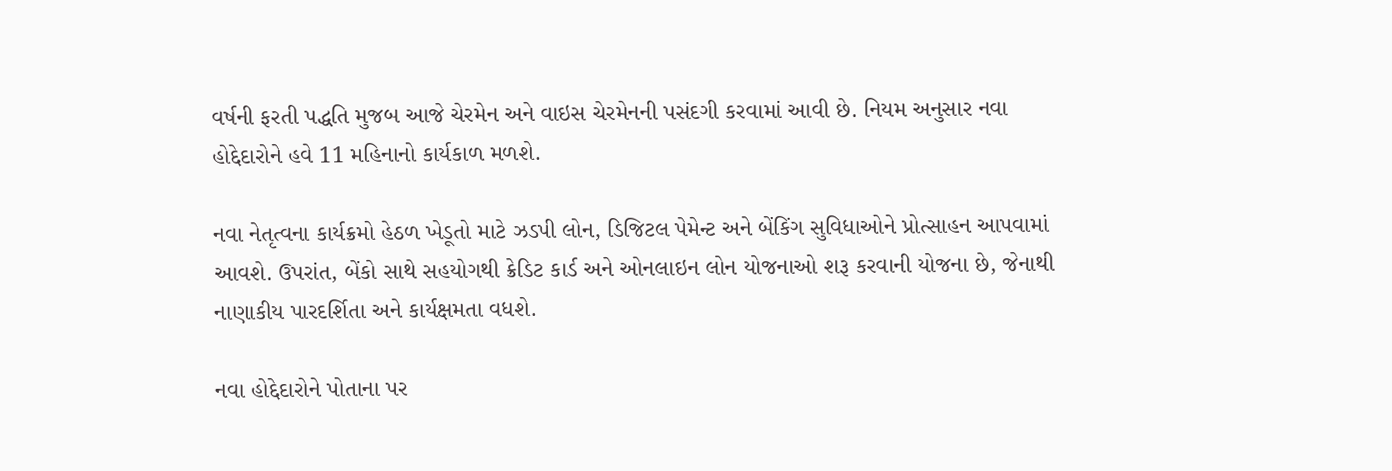વર્ષની ફરતી પદ્ધતિ મુજબ આજે ચેરમેન અને વાઇસ ચેરમેનની પસંદગી કરવામાં આવી છે. નિયમ અનુસાર નવા હોદ્દેદારોને હવે 11 મહિનાનો કાર્યકાળ મળશે.

નવા નેતૃત્વના કાર્યક્રમો હેઠળ ખેડૂતો માટે ઝડપી લોન, ડિજિટલ પેમેન્ટ અને બેંકિંગ સુવિધાઓને પ્રોત્સાહન આપવામાં આવશે. ઉપરાંત, બેંકો સાથે સહયોગથી ક્રેડિટ કાર્ડ અને ઓનલાઇન લોન યોજનાઓ શરૂ કરવાની યોજના છે, જેનાથી નાણાકીય પારદર્શિતા અને કાર્યક્ષમતા વધશે.

નવા હોદ્દેદારોને પોતાના પર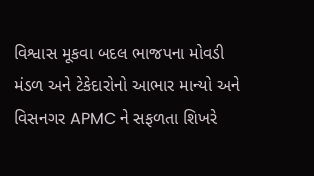વિશ્વાસ મૂકવા બદલ ભાજપના મોવડી મંડળ અને ટેકેદારોનો આભાર માન્યો અને વિસનગર APMC ને સફળતા શિખરે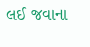લઈ જવાના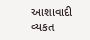આશાવાદી વ્યકત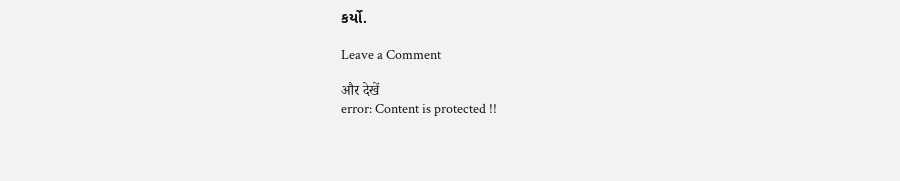કર્યો.

Leave a Comment

और देखें
error: Content is protected !!